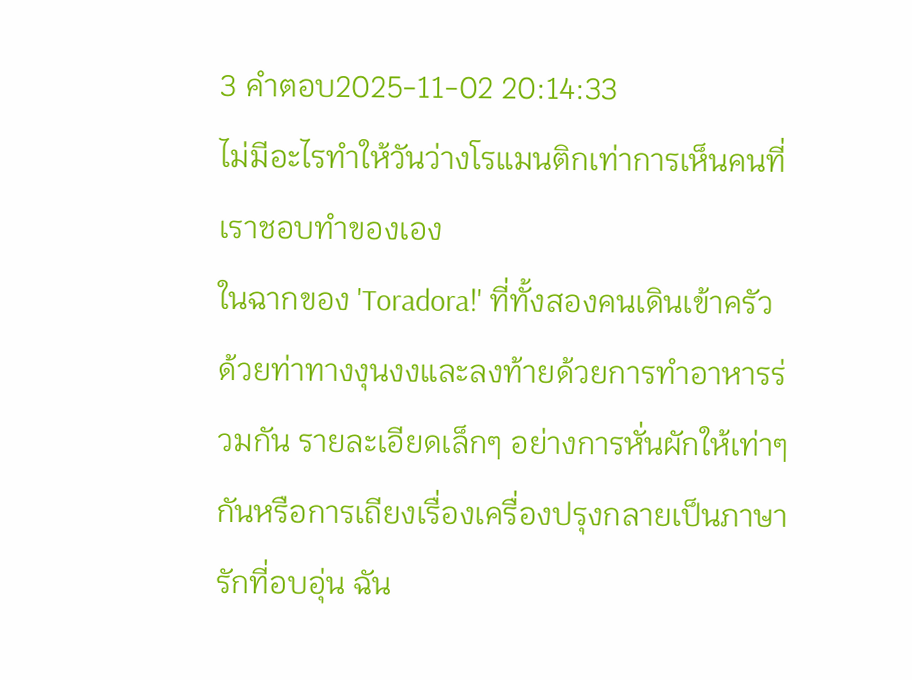3 คำตอบ2025-11-02 20:14:33
ไม่มีอะไรทำให้วันว่างโรแมนติกเท่าการเห็นคนที่เราชอบทำของเอง
ในฉากของ 'Toradora!' ที่ทั้งสองคนเดินเข้าครัวด้วยท่าทางงุนงงและลงท้ายด้วยการทำอาหารร่วมกัน รายละเอียดเล็กๆ อย่างการหั่นผักให้เท่าๆ กันหรือการเถียงเรื่องเครื่องปรุงกลายเป็นภาษารักที่อบอุ่น ฉัน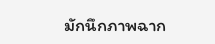มักนึกภาพฉาก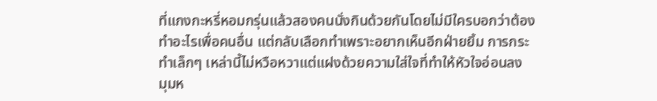ที่แกงกะหรี่หอมกรุ่นแล้วสองคนนั่งกินด้วยกันโดยไม่มีใครบอกว่าต้องทำอะไรเพื่อคนอื่น แต่กลับเลือกทำเพราะอยากเห็นอีกฝ่ายยิ้ม การกระทำเล็กๆ เหล่านี้ไม่หวือหวาแต่แฝงด้วยความใส่ใจที่ทำให้หัวใจอ่อนลง
มุมห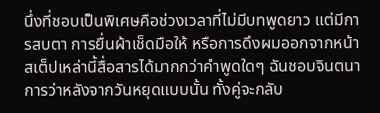นึ่งที่ชอบเป็นพิเศษคือช่วงเวลาที่ไม่มีบทพูดยาว แต่มีการสบตา การยื่นผ้าเช็ดมือให้ หรือการดึงผมออกจากหน้า สเต็ปเหล่านี้สื่อสารได้มากกว่าคำพูดใดๆ ฉันชอบจินตนาการว่าหลังจากวันหยุดแบบนั้น ทั้งคู่จะกลับ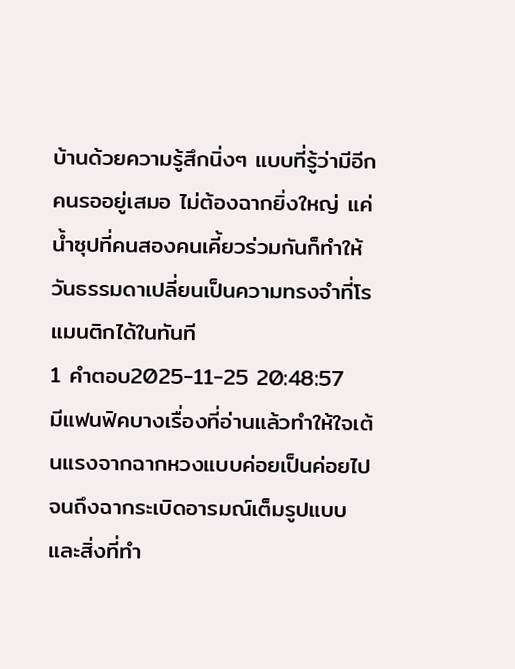บ้านด้วยความรู้สึกนิ่งๆ แบบที่รู้ว่ามีอีกคนรออยู่เสมอ ไม่ต้องฉากยิ่งใหญ่ แค่น้ำซุปที่คนสองคนเคี้ยวร่วมกันก็ทำให้วันธรรมดาเปลี่ยนเป็นความทรงจำที่โรแมนติกได้ในทันที
1 คำตอบ2025-11-25 20:48:57
มีแฟนฟิคบางเรื่องที่อ่านแล้วทำให้ใจเต้นแรงจากฉากหวงแบบค่อยเป็นค่อยไปจนถึงฉากระเบิดอารมณ์เต็มรูปแบบ และสิ่งที่ทำ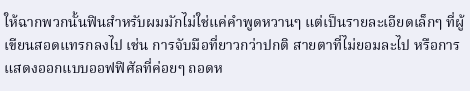ให้ฉากพวกนั้นฟินสำหรับผมมักไม่ใช่แค่คำพูดหวานๆ แต่เป็นรายละเอียดเล็กๆ ที่ผู้เขียนสอดแทรกลงไป เช่น การจับมือที่ยาวกว่าปกติ สายตาที่ไม่ยอมละไป หรือการแสดงออกแบบออฟฟิศัลที่ค่อยๆ ถอดห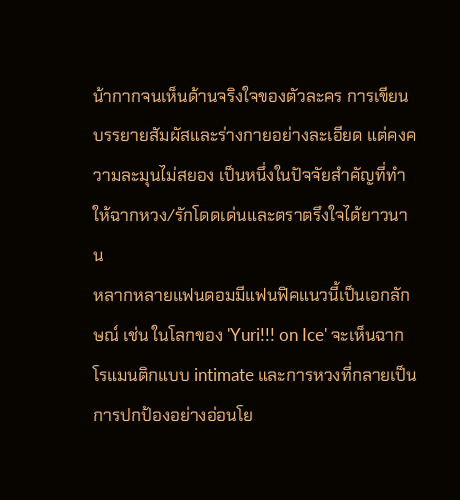น้ากากจนเห็นด้านจริงใจของตัวละคร การเขียนบรรยายสัมผัสและร่างกายอย่างละเอียด แต่คงความละมุนไม่สยอง เป็นหนึ่งในปัจจัยสำคัญที่ทำให้ฉากหวง/รักโดดเด่นและตราตรึงใจได้ยาวนาน
หลากหลายแฟนดอมมีแฟนฟิคแนวนี้เป็นเอกลักษณ์ เช่น ในโลกของ 'Yuri!!! on Ice' จะเห็นฉากโรแมนติกแบบ intimate และการหวงที่กลายเป็นการปกป้องอย่างอ่อนโย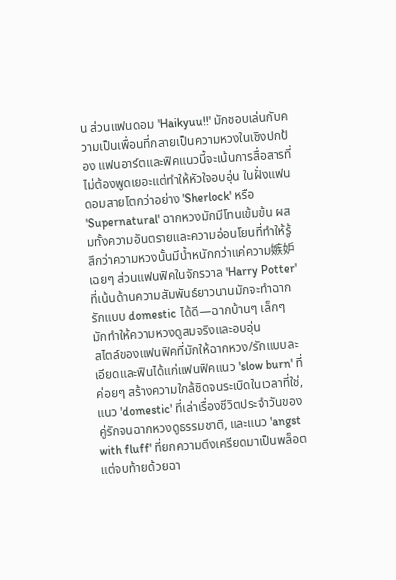น ส่วนแฟนดอม 'Haikyuu!!' มักชอบเล่นกับความเป็นเพื่อนที่กลายเป็นความหวงในเชิงปกป้อง แฟนอาร์ตและฟิคแนวนี้จะเน้นการสื่อสารที่ไม่ต้องพูดเยอะแต่ทำให้หัวใจอบอุ่น ในฝั่งแฟนดอมสายโตกว่าอย่าง 'Sherlock' หรือ 'Supernatural' ฉากหวงมักมีโทนเข้มข้น ผสมทั้งความอันตรายและความอ่อนโยนที่ทำให้รู้สึกว่าความหวงนั้นมีน้ำหนักกว่าแค่ความ嫉妒เฉยๆ ส่วนแฟนฟิคในจักรวาล 'Harry Potter' ที่เน้นด้านความสัมพันธ์ยาวนานมักจะทำฉากรักแบบ domestic ได้ดี—ฉากบ้านๆ เล็กๆ มักทำให้ความหวงดูสมจริงและอบอุ่น
สไตล์ของแฟนฟิคที่มักให้ฉากหวง/รักแบบละเอียดและฟินได้แก่แฟนฟิคแนว 'slow burn' ที่ค่อยๆ สร้างความใกล้ชิดจนระเบิดในเวลาที่ใช่, แนว 'domestic' ที่เล่าเรื่องชีวิตประจำวันของคู่รักจนฉากหวงดูธรรมชาติ, และแนว 'angst with fluff' ที่ยกความตึงเครียดมาเป็นพล็อตแต่จบท้ายด้วยฉา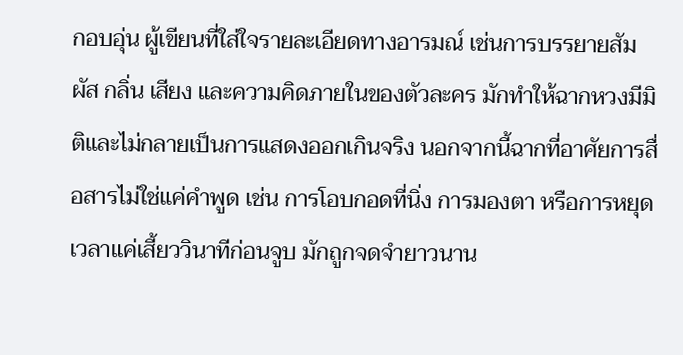กอบอุ่น ผู้เขียนที่ใส่ใจรายละเอียดทางอารมณ์ เช่นการบรรยายสัมผัส กลิ่น เสียง และความคิดภายในของตัวละคร มักทำให้ฉากหวงมีมิติและไม่กลายเป็นการแสดงออกเกินจริง นอกจากนี้ฉากที่อาศัยการสื่อสารไม่ใช่แค่คำพูด เช่น การโอบกอดที่นิ่ง การมองตา หรือการหยุดเวลาแค่เสี้ยววินาทีก่อนจูบ มักถูกจดจำยาวนาน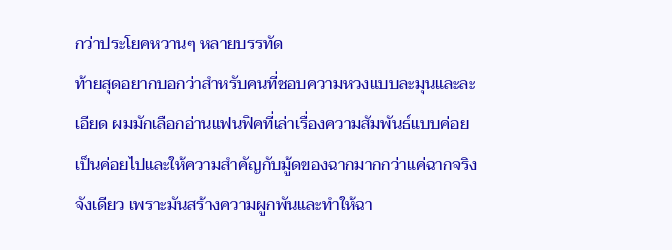กว่าประโยคหวานๆ หลายบรรทัด
ท้ายสุดอยากบอกว่าสำหรับคนที่ชอบความหวงแบบละมุนและละเอียด ผมมักเลือกอ่านแฟนฟิคที่เล่าเรื่องความสัมพันธ์แบบค่อยเป็นค่อยไปและให้ความสำคัญกับมู้ดของฉากมากกว่าแค่ฉากจริงจังเดียว เพราะมันสร้างความผูกพันและทำให้ฉา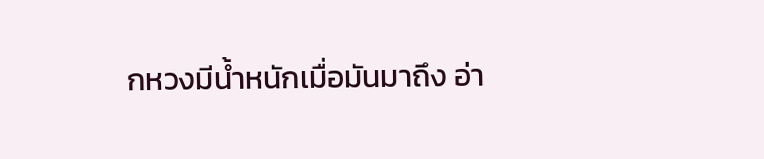กหวงมีน้ำหนักเมื่อมันมาถึง อ่า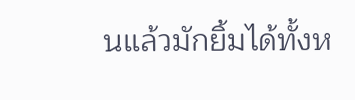นแล้วมักยิ้มได้ทั้งห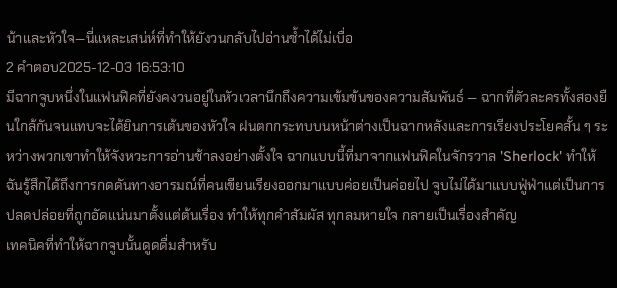น้าและหัวใจ—นี่แหละเสน่ห์ที่ทำให้ยังวนกลับไปอ่านซ้ำได้ไม่เบื่อ
2 คำตอบ2025-12-03 16:53:10
มีฉากจูบหนึ่งในแฟนฟิคที่ยังคงวนอยู่ในหัวเวลานึกถึงความเข้มข้นของความสัมพันธ์ — ฉากที่ตัวละครทั้งสองยืนใกล้กันจนแทบจะได้ยินการเต้นของหัวใจ ฝนตกกระทบบนหน้าต่างเป็นฉากหลังและการเรียงประโยคสั้น ๆ ระหว่างพวกเขาทำให้จังหวะการอ่านช้าลงอย่างตั้งใจ ฉากแบบนี้ที่มาจากแฟนฟิคในจักรวาล 'Sherlock' ทำให้ฉันรู้สึกได้ถึงการกดดันทางอารมณ์ที่คนเขียนเรียงออกมาแบบค่อยเป็นค่อยไป จูบไม่ได้มาแบบฟู่ฟ่าแต่เป็นการปลดปล่อยที่ถูกอัดแน่นมาตั้งแต่ต้นเรื่อง ทำให้ทุกคำสัมผัส ทุกลมหายใจ กลายเป็นเรื่องสำคัญ
เทคนิคที่ทำให้ฉากจูบนั้นดูดดื่มสำหรับ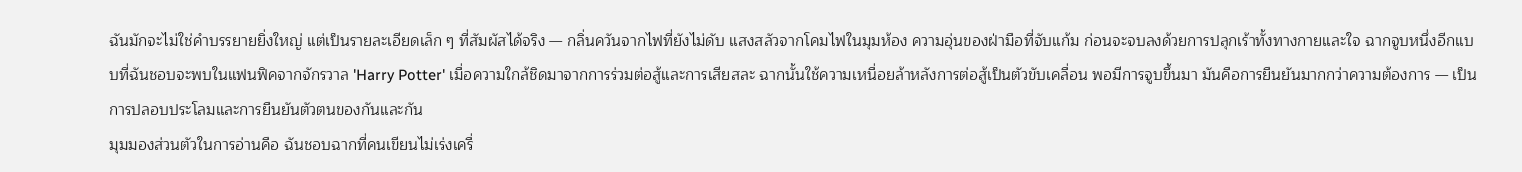ฉันมักจะไม่ใช่คำบรรยายยิ่งใหญ่ แต่เป็นรายละเอียดเล็ก ๆ ที่สัมผัสได้จริง — กลิ่นควันจากไฟที่ยังไม่ดับ แสงสลัวจากโคมไฟในมุมห้อง ความอุ่นของฝ่ามือที่จับแก้ม ก่อนจะจบลงด้วยการปลุกเร้าทั้งทางกายและใจ ฉากจูบหนึ่งอีกแบบที่ฉันชอบจะพบในแฟนฟิคจากจักรวาล 'Harry Potter' เมื่อความใกล้ชิดมาจากการร่วมต่อสู้และการเสียสละ ฉากนั้นใช้ความเหนื่อยล้าหลังการต่อสู้เป็นตัวขับเคลื่อน พอมีการจูบขึ้นมา มันคือการยืนยันมากกว่าความต้องการ — เป็นการปลอบประโลมและการยืนยันตัวตนของกันและกัน
มุมมองส่วนตัวในการอ่านคือ ฉันชอบฉากที่คนเขียนไม่เร่งเครื่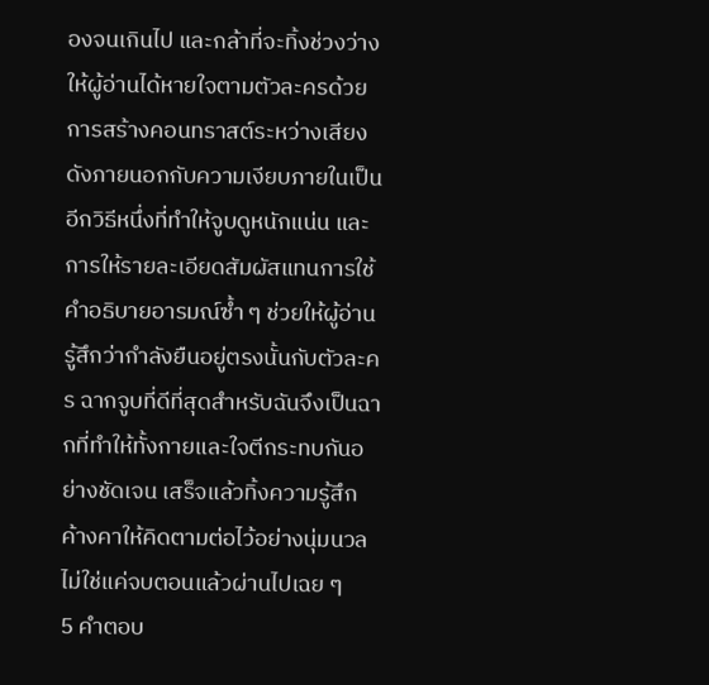องจนเกินไป และกล้าที่จะทิ้งช่วงว่างให้ผู้อ่านได้หายใจตามตัวละครด้วย การสร้างคอนทราสต์ระหว่างเสียงดังภายนอกกับความเงียบภายในเป็นอีกวิธีหนึ่งที่ทำให้จูบดูหนักแน่น และการให้รายละเอียดสัมผัสแทนการใช้คำอธิบายอารมณ์ซ้ำ ๆ ช่วยให้ผู้อ่านรู้สึกว่ากำลังยืนอยู่ตรงนั้นกับตัวละคร ฉากจูบที่ดีที่สุดสำหรับฉันจึงเป็นฉากที่ทำให้ทั้งกายและใจตีกระทบกันอย่างชัดเจน เสร็จแล้วทิ้งความรู้สึกค้างคาให้คิดตามต่อไว้อย่างนุ่มนวล ไม่ใช่แค่จบตอนแล้วผ่านไปเฉย ๆ
5 คำตอบ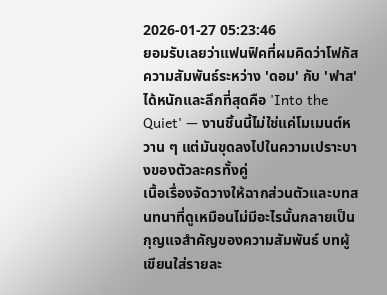2026-01-27 05:23:46
ยอมรับเลยว่าแฟนฟิคที่ผมคิดว่าโฟกัสความสัมพันธ์ระหว่าง 'ดอม' กับ 'ฟาส' ได้หนักและลึกที่สุดคือ 'Into the Quiet' — งานชิ้นนี้ไม่ใช่แค่โมเมนต์หวาน ๆ แต่มันขุดลงไปในความเปราะบางของตัวละครทั้งคู่
เนื้อเรื่องจัดวางให้ฉากส่วนตัวและบทสนทนาที่ดูเหมือนไม่มีอะไรนั้นกลายเป็นกุญแจสำคัญของความสัมพันธ์ บทผู้เขียนใส่รายละ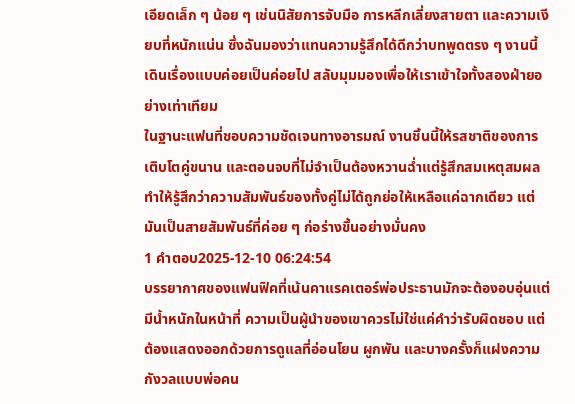เอียดเล็ก ๆ น้อย ๆ เช่นนิสัยการจับมือ การหลีกเลี่ยงสายตา และความเงียบที่หนักแน่น ซึ่งฉันมองว่าแทนความรู้สึกได้ดีกว่าบทพูดตรง ๆ งานนี้เดินเรื่องแบบค่อยเป็นค่อยไป สลับมุมมองเพื่อให้เราเข้าใจทั้งสองฝ่ายอย่างเท่าเทียม
ในฐานะแฟนที่ชอบความชัดเจนทางอารมณ์ งานชิ้นนี้ให้รสชาติของการเติบโตคู่ขนาน และตอนจบที่ไม่จำเป็นต้องหวานฉ่ำแต่รู้สึกสมเหตุสมผล ทำให้รู้สึกว่าความสัมพันธ์ของทั้งคู่ไม่ได้ถูกย่อให้เหลือแค่ฉากเดียว แต่มันเป็นสายสัมพันธ์ที่ค่อย ๆ ก่อร่างขึ้นอย่างมั่นคง
1 คำตอบ2025-12-10 06:24:54
บรรยากาศของแฟนฟิคที่เน้นคาแรคเตอร์พ่อประธานมักจะต้องอบอุ่นแต่มีน้ำหนักในหน้าที่ ความเป็นผู้นำของเขาควรไม่ใช่แค่คำว่ารับผิดชอบ แต่ต้องแสดงออกด้วยการดูแลที่อ่อนโยน ผูกพัน และบางครั้งก็แฝงความกังวลแบบพ่อคน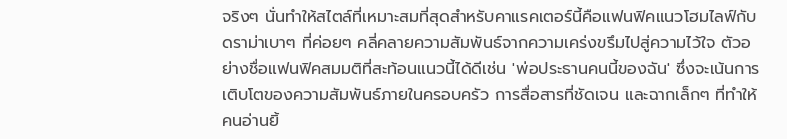จริงๆ นั่นทำให้สไตล์ที่เหมาะสมที่สุดสำหรับคาแรคเตอร์นี้คือแฟนฟิคแนวโฮมไลฟ์กับดราม่าเบาๆ ที่ค่อยๆ คลี่คลายความสัมพันธ์จากความเคร่งขรึมไปสู่ความไว้ใจ ตัวอย่างชื่อแฟนฟิคสมมติที่สะท้อนแนวนี้ได้ดีเช่น 'พ่อประธานคนนี้ของฉัน' ซึ่งจะเน้นการเติบโตของความสัมพันธ์ภายในครอบครัว การสื่อสารที่ชัดเจน และฉากเล็กๆ ที่ทำให้คนอ่านยิ้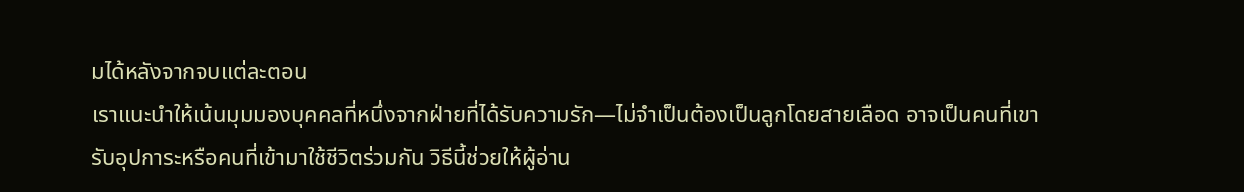มได้หลังจากจบแต่ละตอน
เราแนะนำให้เน้นมุมมองบุคคลที่หนึ่งจากฝ่ายที่ได้รับความรัก—ไม่จำเป็นต้องเป็นลูกโดยสายเลือด อาจเป็นคนที่เขารับอุปการะหรือคนที่เข้ามาใช้ชีวิตร่วมกัน วิธีนี้ช่วยให้ผู้อ่าน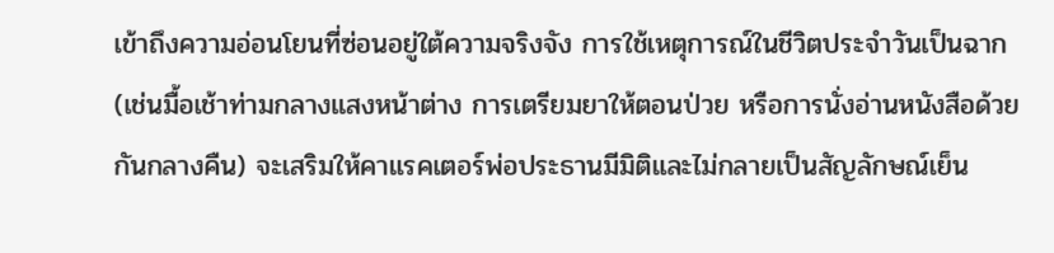เข้าถึงความอ่อนโยนที่ซ่อนอยู่ใต้ความจริงจัง การใช้เหตุการณ์ในชีวิตประจำวันเป็นฉาก (เช่นมื้อเช้าท่ามกลางแสงหน้าต่าง การเตรียมยาให้ตอนป่วย หรือการนั่งอ่านหนังสือด้วยกันกลางคืน) จะเสริมให้คาแรคเตอร์พ่อประธานมีมิติและไม่กลายเป็นสัญลักษณ์เย็น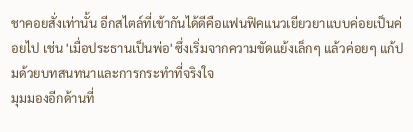ชาคอยสั่งเท่านั้น อีกสไตล์ที่เข้ากันได้ดีคือแฟนฟิคแนวเยียวยาแบบค่อยเป็นค่อยไป เช่น 'เมื่อประธานเป็นพ่อ' ซึ่งเริ่มจากความขัดแย้งเล็กๆ แล้วค่อยๆ แก้ปมด้วยบทสนทนาและการกระทำที่จริงใจ
มุมมองอีกด้านที่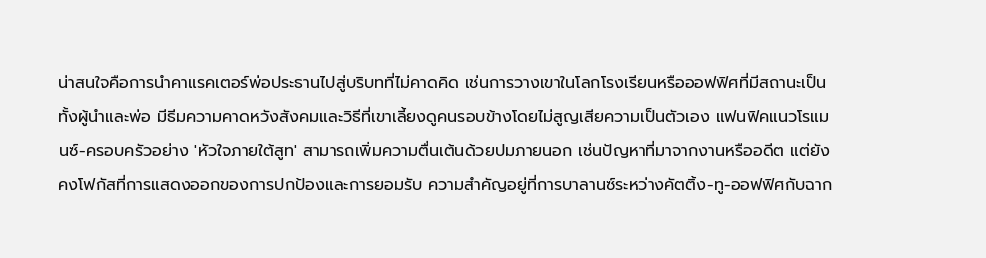น่าสนใจคือการนำคาแรคเตอร์พ่อประธานไปสู่บริบทที่ไม่คาดคิด เช่นการวางเขาในโลกโรงเรียนหรือออฟฟิศที่มีสถานะเป็นทั้งผู้นำและพ่อ มีธีมความคาดหวังสังคมและวิธีที่เขาเลี้ยงดูคนรอบข้างโดยไม่สูญเสียความเป็นตัวเอง แฟนฟิคแนวโรแมนซ์-ครอบครัวอย่าง 'หัวใจภายใต้สูท' สามารถเพิ่มความตื่นเต้นด้วยปมภายนอก เช่นปัญหาที่มาจากงานหรืออดีต แต่ยังคงโฟกัสที่การแสดงออกของการปกป้องและการยอมรับ ความสำคัญอยู่ที่การบาลานซ์ระหว่างคัตติ้ง-ทู-ออฟฟิศกับฉาก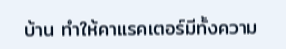บ้าน ทำให้คาแรคเตอร์มีทั้งความ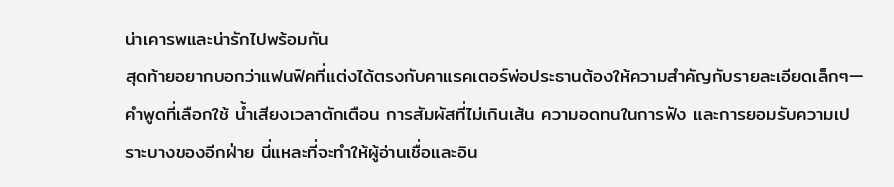น่าเคารพและน่ารักไปพร้อมกัน
สุดท้ายอยากบอกว่าแฟนฟิคที่แต่งได้ตรงกับคาแรคเตอร์พ่อประธานต้องให้ความสำคัญกับรายละเอียดเล็กๆ—คำพูดที่เลือกใช้ น้ำเสียงเวลาตักเตือน การสัมผัสที่ไม่เกินเส้น ความอดทนในการฟัง และการยอมรับความเปราะบางของอีกฝ่าย นี่แหละที่จะทำให้ผู้อ่านเชื่อและอิน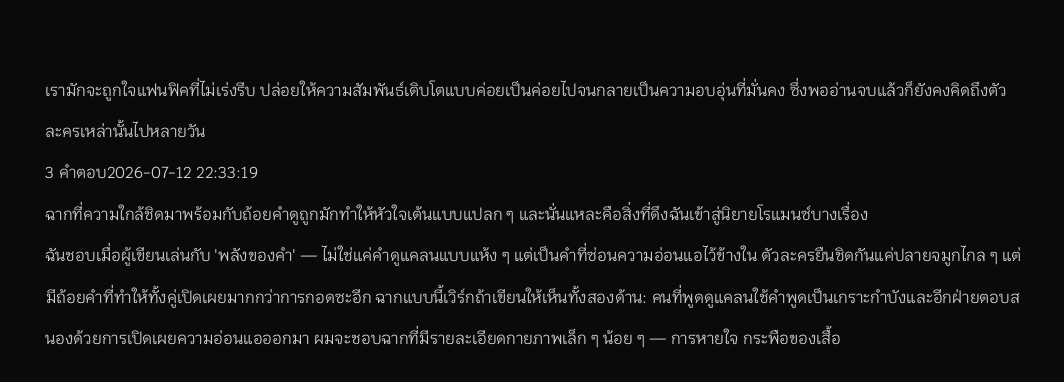เรามักจะถูกใจแฟนฟิคที่ไม่เร่งรีบ ปล่อยให้ความสัมพันธ์เติบโตแบบค่อยเป็นค่อยไปจนกลายเป็นความอบอุ่นที่มั่นคง ซึ่งพออ่านจบแล้วก็ยังคงคิดถึงตัวละครเหล่านั้นไปหลายวัน
3 คำตอบ2026-07-12 22:33:19
ฉากที่ความใกล้ชิดมาพร้อมกับถ้อยคำดูถูกมักทำให้หัวใจเต้นแบบแปลก ๆ และนั่นแหละคือสิ่งที่ดึงฉันเข้าสู่นิยายโรแมนซ์บางเรื่อง
ฉันชอบเมื่อผู้เขียนเล่นกับ 'พลังของคำ' — ไม่ใช่แค่คำดูแคลนแบบแห้ง ๆ แต่เป็นคำที่ซ่อนความอ่อนแอไว้ข้างใน ตัวละครยืนชิดกันแค่ปลายจมูกไกล ๆ แต่มีถ้อยคำที่ทำให้ทั้งคู่เปิดเผยมากกว่าการกอดซะอีก ฉากแบบนี้เวิร์กถ้าเขียนให้เห็นทั้งสองด้าน: คนที่พูดดูแคลนใช้คำพูดเป็นเกราะกำบังและอีกฝ่ายตอบสนองด้วยการเปิดเผยความอ่อนแอออกมา ผมจะชอบฉากที่มีรายละเอียดกายภาพเล็ก ๆ น้อย ๆ — การหายใจ กระพือของเสื้อ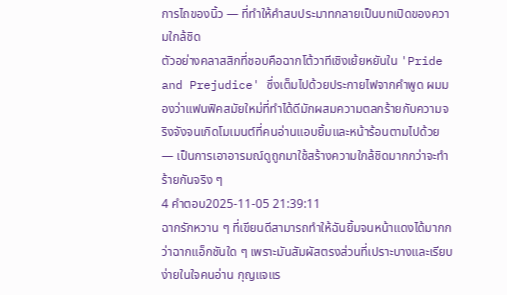การไถของนิ้ว — ที่ทำให้คำสบประมาทกลายเป็นบทเปิดของความใกล้ชิด
ตัวอย่างคลาสสิกที่ชอบคือฉากโต้วาทีเชิงเย้ยหยันใน 'Pride and Prejudice' ซึ่งเต็มไปด้วยประกายไฟจากคำพูด ผมมองว่าแฟนฟิคสมัยใหม่ที่ทำได้ดีมักผสมความตลกร้ายกับความจริงจังจนเกิดโมเมนต์ที่คนอ่านแอบยิ้มและหน้าร้อนตามไปด้วย — เป็นการเอาอารมณ์ดูถูกมาใช้สร้างความใกล้ชิดมากกว่าจะทำร้ายกันจริง ๆ
4 คำตอบ2025-11-05 21:39:11
ฉากรักหวาน ๆ ที่เขียนดีสามารถทำให้ฉันยิ้มจนหน้าแดงได้มากกว่าฉากแอ็กชันใด ๆ เพราะมันสัมผัสตรงส่วนที่เปราะบางและเรียบง่ายในใจคนอ่าน กุญแจแร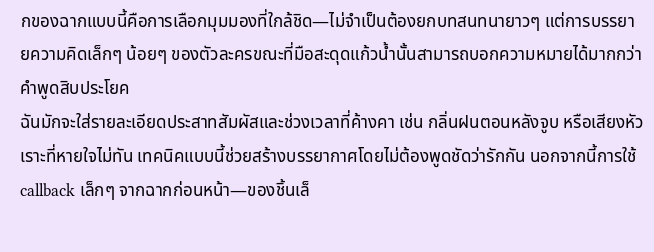กของฉากแบบนี้คือการเลือกมุมมองที่ใกล้ชิด—ไม่จำเป็นต้องยกบทสนทนายาวๆ แต่การบรรยายความคิดเล็กๆ น้อยๆ ของตัวละครขณะที่มือสะดุดแก้วน้ำนั้นสามารถบอกความหมายได้มากกว่าคำพูดสิบประโยค
ฉันมักจะใส่รายละเอียดประสาทสัมผัสและช่วงเวลาที่ค้างคา เช่น กลิ่นฝนตอนหลังจูบ หรือเสียงหัวเราะที่หายใจไม่ทัน เทคนิคแบบนี้ช่วยสร้างบรรยากาศโดยไม่ต้องพูดชัดว่ารักกัน นอกจากนี้การใช้ callback เล็กๆ จากฉากก่อนหน้า—ของชิ้นเล็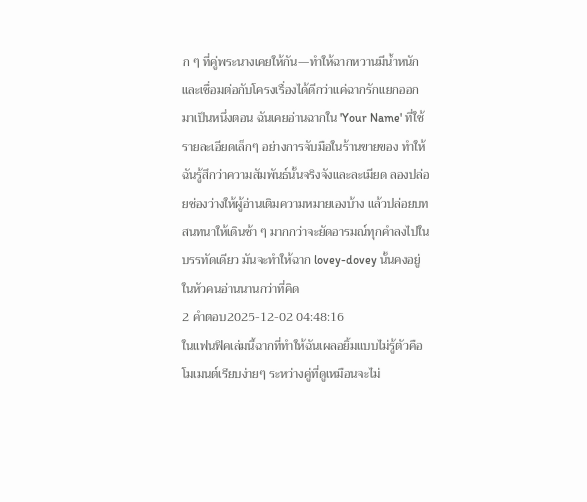ก ๆ ที่คู่พระนางเคยให้กัน—ทำให้ฉากหวานมีน้ำหนักและเชื่อมต่อกับโครงเรื่องได้ดีกว่าแค่ฉากรักแยกออกมาเป็นหนึ่งตอน ฉันเคยอ่านฉากใน 'Your Name' ที่ใช้รายละเอียดเล็กๆ อย่างการจับมือในร้านขายของ ทำให้ฉันรู้สึกว่าความสัมพันธ์นั้นจริงจังและละเมียด ลองปล่อยช่องว่างให้ผู้อ่านเติมความหมายเองบ้าง แล้วปล่อยบทสนทนาให้เดินช้า ๆ มากกว่าจะยัดอารมณ์ทุกคำลงไปในบรรทัดเดียว มันจะทำให้ฉาก lovey-dovey นั้นคงอยู่ในหัวคนอ่านนานกว่าที่คิด
2 คำตอบ2025-12-02 04:48:16
ในแฟนฟิคเล่มนี้ฉากที่ทำให้ฉันเผลอยิ้มแบบไม่รู้ตัวคือโมเมนต์เรียบง่ายๆ ระหว่างคู่ที่ดูเหมือนจะไม่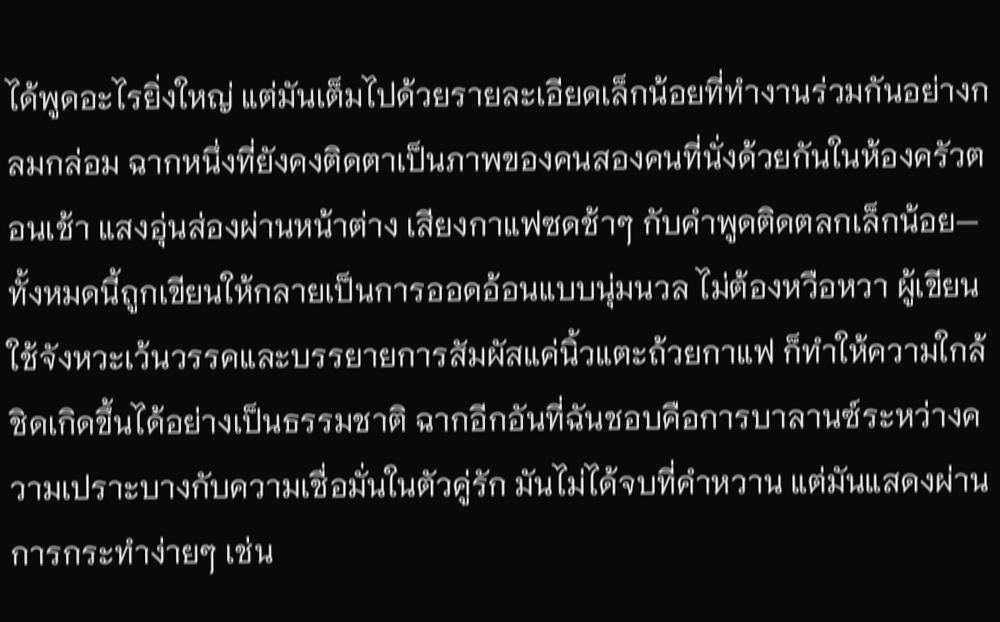ได้พูดอะไรยิ่งใหญ่ แต่มันเต็มไปด้วยรายละเอียดเล็กน้อยที่ทำงานร่วมกันอย่างกลมกล่อม ฉากหนึ่งที่ยังคงติดตาเป็นภาพของคนสองคนที่นั่งด้วยกันในห้องครัวตอนเช้า แสงอุ่นส่องผ่านหน้าต่าง เสียงกาแฟซดช้าๆ กับคำพูดติดตลกเล็กน้อย—ทั้งหมดนี้ถูกเขียนให้กลายเป็นการออดอ้อนแบบนุ่มนวล ไม่ต้องหวือหวา ผู้เขียนใช้จังหวะเว้นวรรคและบรรยายการสัมผัสแค่นิ้วแตะถ้วยกาแฟ ก็ทำให้ความใกล้ชิดเกิดขึ้นได้อย่างเป็นธรรมชาติ ฉากอีกอันที่ฉันชอบคือการบาลานซ์ระหว่างความเปราะบางกับความเชื่อมั่นในตัวคู่รัก มันไม่ได้จบที่คำหวาน แต่มันแสดงผ่านการกระทำง่ายๆ เช่น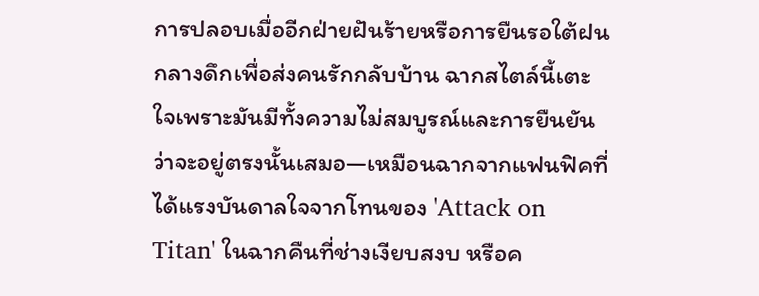การปลอบเมื่ออีกฝ่ายฝันร้ายหรือการยืนรอใต้ฝนกลางดึกเพื่อส่งคนรักกลับบ้าน ฉากสไตล์นี้เตะใจเพราะมันมีทั้งความไม่สมบูรณ์และการยืนยันว่าจะอยู่ตรงนั้นเสมอ—เหมือนฉากจากแฟนฟิคที่ได้แรงบันดาลใจจากโทนของ 'Attack on Titan' ในฉากคืนที่ช่างเงียบสงบ หรือค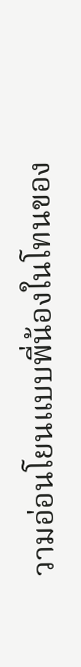วามอ่อนโยนแบบพี่น้องในโทนของ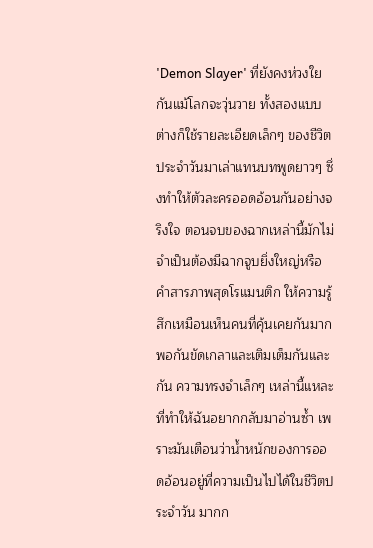'Demon Slayer' ที่ยังคงห่วงใยกันแม้โลกจะวุ่นวาย ทั้งสองแบบต่างก็ใช้รายละเอียดเล็กๆ ของชีวิตประจำวันมาเล่าแทนบทพูดยาวๆ ซึ่งทำให้ตัวละครออดอ้อนกันอย่างจริงใจ ตอนจบของฉากเหล่านี้มักไม่จำเป็นต้องมีฉากจูบยิ่งใหญ่หรือคำสารภาพสุดโรแมนติก ให้ความรู้สึกเหมือนเห็นคนที่คุ้นเคยกันมากพอกันขัดเกลาและเติมเต็มกันและกัน ความทรงจำเล็กๆ เหล่านี้แหละที่ทำให้ฉันอยากกลับมาอ่านซ้ำ เพราะมันเตือนว่าน้ำหนักของการออดอ้อนอยู่ที่ความเป็นไปได้ในชีวิตประจำวัน มากก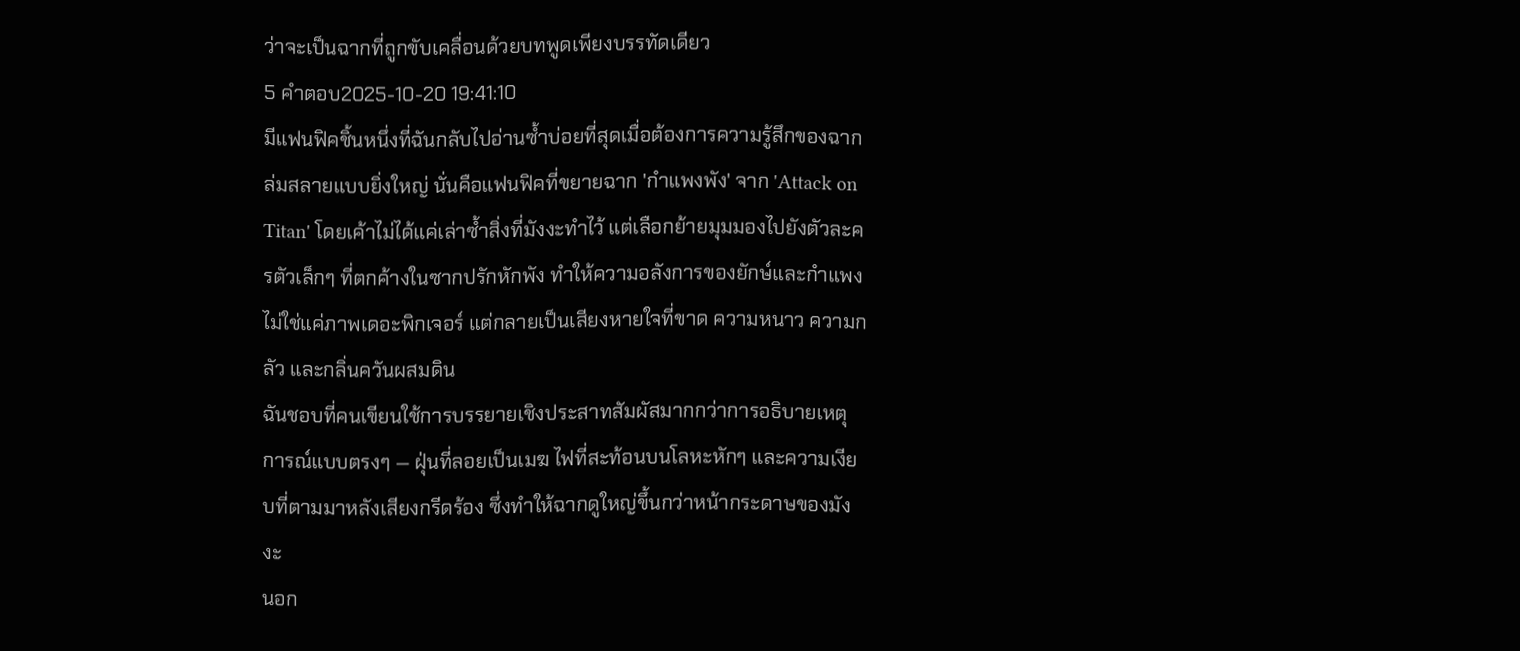ว่าจะเป็นฉากที่ถูกขับเคลื่อนด้วยบทพูดเพียงบรรทัดเดียว
5 คำตอบ2025-10-20 19:41:10
มีแฟนฟิคชิ้นหนึ่งที่ฉันกลับไปอ่านซ้ำบ่อยที่สุดเมื่อต้องการความรู้สึกของฉากล่มสลายแบบยิ่งใหญ่ นั่นคือแฟนฟิคที่ขยายฉาก 'กำแพงพัง' จาก 'Attack on Titan' โดยเค้าไม่ได้แค่เล่าซ้ำสิ่งที่มังงะทำไว้ แต่เลือกย้ายมุมมองไปยังตัวละครตัวเล็กๆ ที่ตกค้างในซากปรักหักพัง ทำให้ความอลังการของยักษ์และกำแพงไม่ใช่แค่ภาพเดอะพิกเจอร์ แต่กลายเป็นเสียงหายใจที่ขาด ความหนาว ความกลัว และกลิ่นควันผสมดิน
ฉันชอบที่คนเขียนใช้การบรรยายเชิงประสาทสัมผัสมากกว่าการอธิบายเหตุการณ์แบบตรงๆ — ฝุ่นที่ลอยเป็นเมฆ ไฟที่สะท้อนบนโลหะหักๆ และความเงียบที่ตามมาหลังเสียงกรีดร้อง ซึ่งทำให้ฉากดูใหญ่ขึ้นกว่าหน้ากระดาษของมังงะ
นอก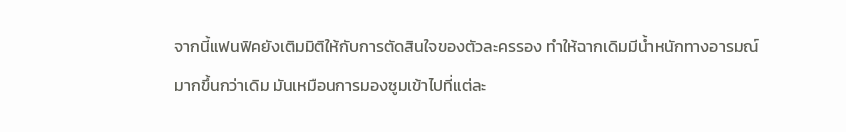จากนี้แฟนฟิคยังเติมมิติให้กับการตัดสินใจของตัวละครรอง ทำให้ฉากเดิมมีน้ำหนักทางอารมณ์มากขึ้นกว่าเดิม มันเหมือนการมองซูมเข้าไปที่แต่ละ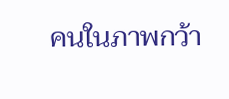คนในภาพกว้า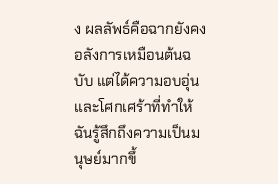ง ผลลัพธ์คือฉากยังคงอลังการเหมือนต้นฉบับ แต่ได้ความอบอุ่นและโศกเศร้าที่ทำให้ฉันรู้สึกถึงความเป็นมนุษย์มากขึ้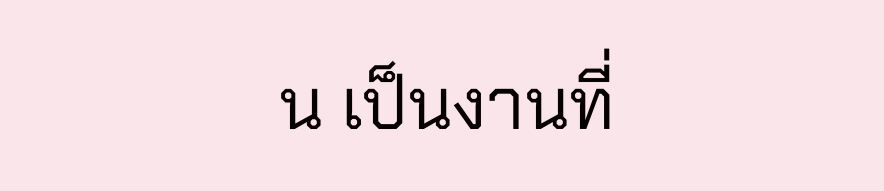น เป็นงานที่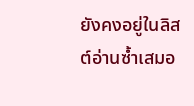ยังคงอยู่ในลิสต์อ่านซ้ำเสมอ